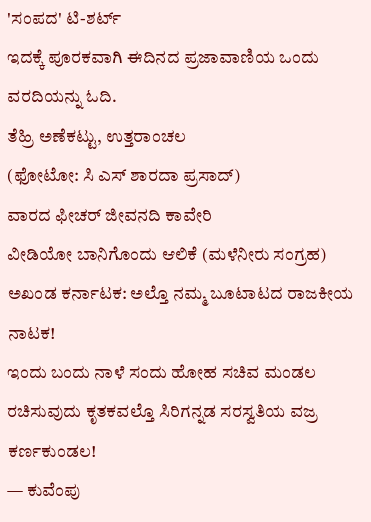'ಸಂಪದ' ಟಿ-ಶರ್ಟ್
ಇದಕ್ಕೆ ಪೂರಕವಾಗಿ ಈದಿನದ ಪ್ರಜಾವಾಣಿಯ ಒಂದು ವರದಿಯನ್ನು ಓದಿ.
ತೆಹ್ರಿ ಅಣೆಕಟ್ಟು, ಉತ್ತರಾಂಚಲ
(ಫೋಟೋ: ಸಿ ಎಸ್ ಶಾರದಾ ಪ್ರಸಾದ್)
ವಾರದ ಫೀಚರ್ ಜೀವನದಿ ಕಾವೇರಿ
ವೀಡಿಯೋ ಬಾನಿಗೊಂದು ಆಲಿಕೆ (ಮಳೆನೀರು ಸಂಗ್ರಹ)
ಅಖಂಡ ಕರ್ನಾಟಕ: ಅಲ್ತೊ ನಮ್ಮ ಬೂಟಾಟದ ರಾಜಕೀಯ ನಾಟಕ!
ಇಂದು ಬಂದು ನಾಳೆ ಸಂದು ಹೋಹ ಸಚಿವ ಮಂಡಲ ರಚಿಸುವುದು ಕೃತಕವಲ್ತೊ ಸಿರಿಗನ್ನಡ ಸರಸ್ವತಿಯ ವಜ್ರ ಕರ್ಣಕುಂಡಲ!
— ಕುವೆಂಪು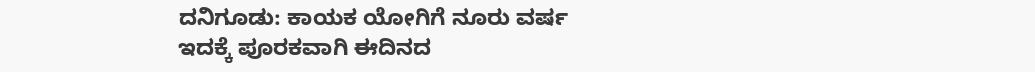ದನಿಗೂಡು: ಕಾಯಕ ಯೋಗಿಗೆ ನೂರು ವರ್ಷ
ಇದಕ್ಕೆ ಪೂರಕವಾಗಿ ಈದಿನದ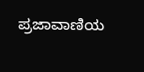ಪ್ರಜಾವಾಣಿಯ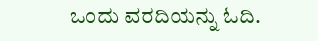ಒಂದು ವರದಿಯನ್ನು ಓದಿ.